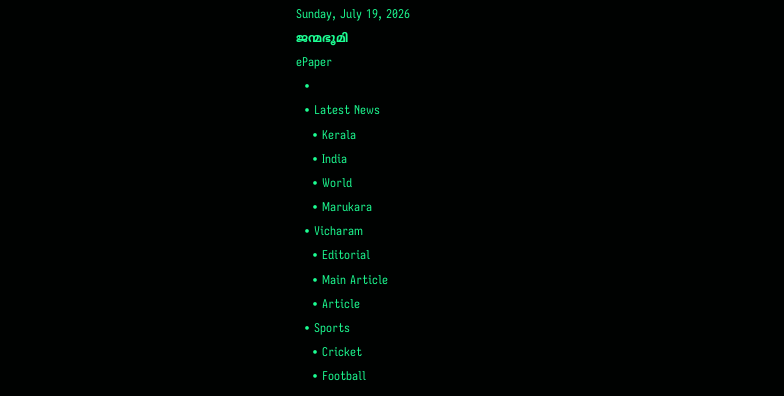Sunday, July 19, 2026
ജന്മഭൂമി
ePaper
  •
  • Latest News
    • Kerala
    • India
    • World
    • Marukara
  • Vicharam
    • Editorial
    • Main Article
    • Article
  • Sports
    • Cricket
    • Football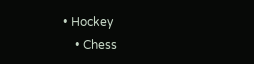• Hockey
    • Chess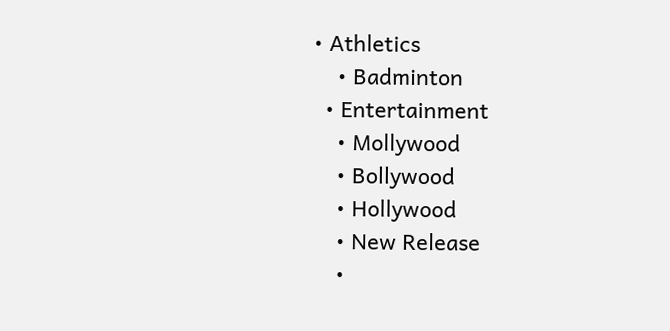• Athletics
    • Badminton
  • Entertainment
    • Mollywood
    • Bollywood
    • Hollywood
    • New Release
    •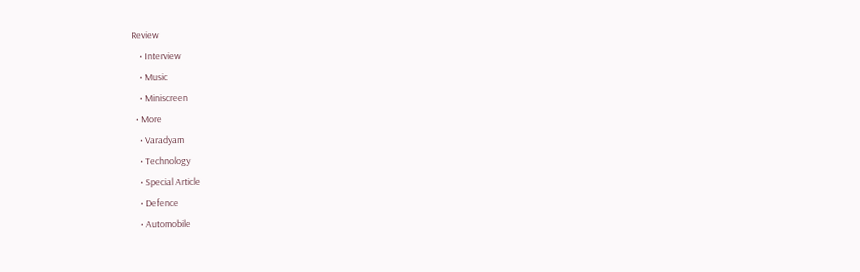Review
    • Interview
    • Music
    • Miniscreen
  • More
    • Varadyam
    • Technology
    • Special Article
    • Defence
    • Automobile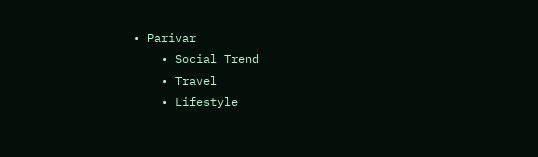• Parivar
    • Social Trend
    • Travel
    • Lifestyle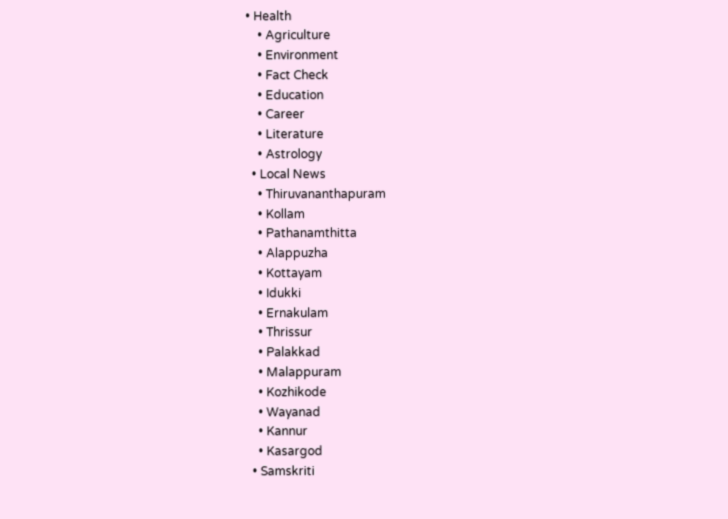• Health
    • Agriculture
    • Environment
    • Fact Check
    • Education
    • Career
    • Literature
    • Astrology
  • Local News
    • Thiruvananthapuram
    • Kollam
    • Pathanamthitta
    • Alappuzha
    • Kottayam
    • Idukki
    • Ernakulam
    • Thrissur
    • Palakkad
    • Malappuram
    • Kozhikode
    • Wayanad
    • Kannur
    • Kasargod
  • Samskriti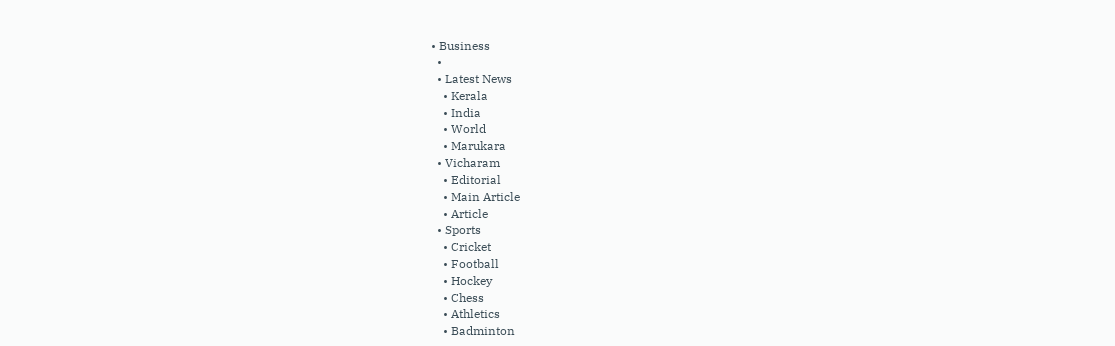• Business
  •
  • Latest News
    • Kerala
    • India
    • World
    • Marukara
  • Vicharam
    • Editorial
    • Main Article
    • Article
  • Sports
    • Cricket
    • Football
    • Hockey
    • Chess
    • Athletics
    • Badminton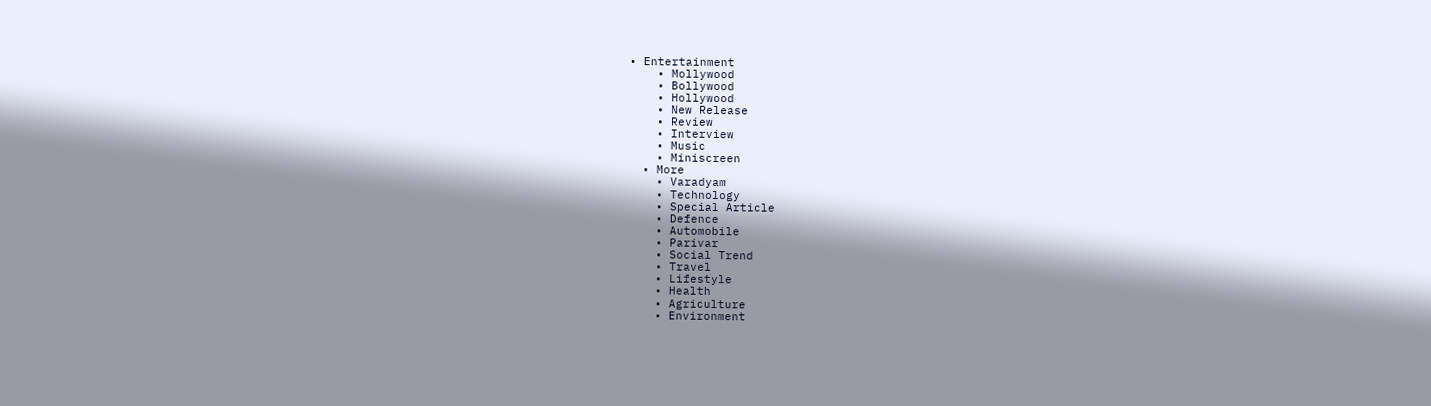• Entertainment
    • Mollywood
    • Bollywood
    • Hollywood
    • New Release
    • Review
    • Interview
    • Music
    • Miniscreen
  • More
    • Varadyam
    • Technology
    • Special Article
    • Defence
    • Automobile
    • Parivar
    • Social Trend
    • Travel
    • Lifestyle
    • Health
    • Agriculture
    • Environment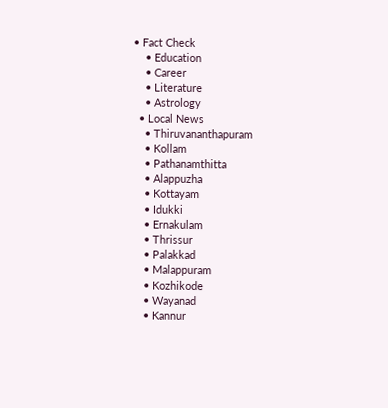• Fact Check
    • Education
    • Career
    • Literature
    • Astrology
  • Local News
    • Thiruvananthapuram
    • Kollam
    • Pathanamthitta
    • Alappuzha
    • Kottayam
    • Idukki
    • Ernakulam
    • Thrissur
    • Palakkad
    • Malappuram
    • Kozhikode
    • Wayanad
    • Kannur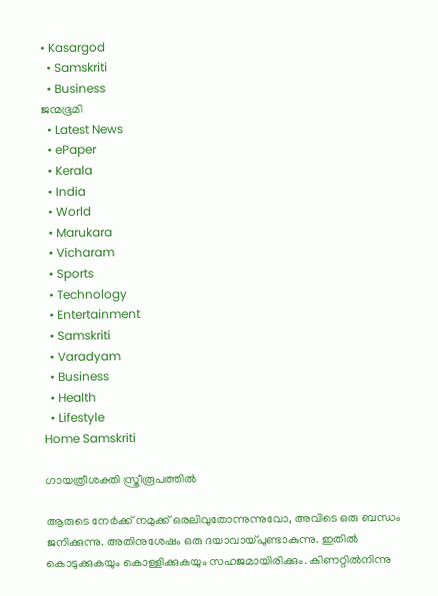• Kasargod
  • Samskriti
  • Business
ജന്മഭൂമി
  • Latest News
  • ePaper
  • Kerala
  • India
  • World
  • Marukara
  • Vicharam
  • Sports
  • Technology
  • Entertainment
  • Samskriti
  • Varadyam
  • Business
  • Health
  • Lifestyle
Home Samskriti

ഗായത്രീശക്തി സ്ത്രീരൂപത്തില്‍

ആരുടെ നേര്‍ക്ക് നമുക്ക് ഒരലിവുതോന്നുന്നുവോ, അവിടെ ഒരു ബന്ധം ജനിക്കുന്നു. അതിനുശേഷം ഒരു ദയാവായ്‌പുണ്ടാകുന്നു. ഇതില്‍ കൊടുക്കുകയും കൊള്ളിക്കുകയും സഹജമായിരിക്കും. കിണറ്റില്‍നിന്നു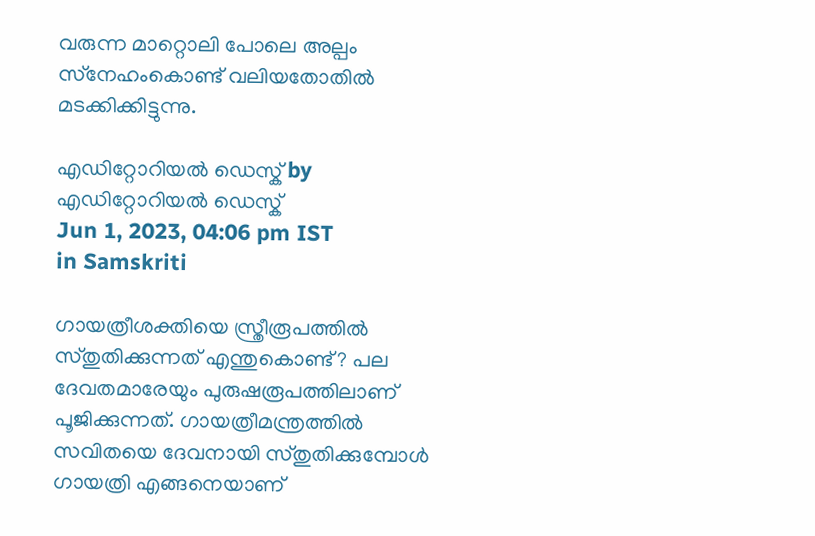വരുന്ന മാറ്റൊലി പോലെ അല്പം സ്‌നേഹംകൊണ്ട് വലിയതോതില്‍ മടക്കിക്കിട്ടുന്നു.

എഡിറ്റോറിയൽ ഡെസ്ക് by എഡിറ്റോറിയൽ ഡെസ്ക്
Jun 1, 2023, 04:06 pm IST
in Samskriti

ഗായത്രീശക്തിയെ സ്ത്രീരൂപത്തില്‍ സ്തുതിക്കുന്നത് എന്തുകൊണ്ട്? പല ദേവതമാരേയും പുരുഷരൂപത്തിലാണ് പൂജിക്കുന്നത്. ഗായത്രീമന്ത്രത്തില്‍ സവിതയെ ദേവനായി സ്തുതിക്കുമ്പോള്‍ ഗായത്രി എങ്ങനെയാണ്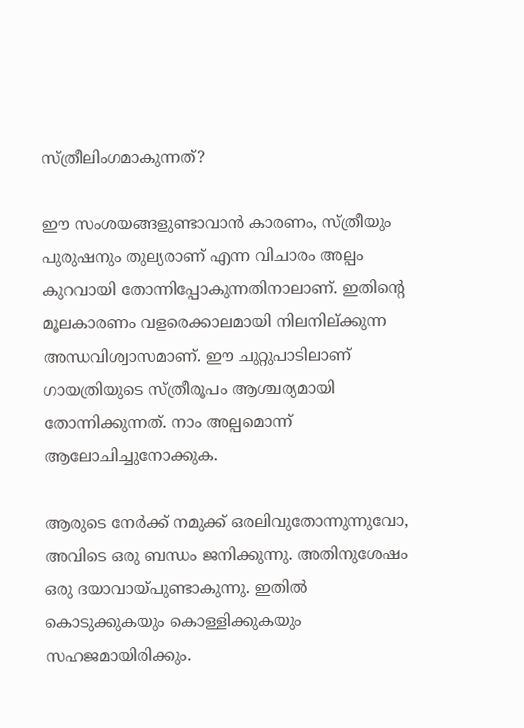സ്ത്രീലിംഗമാകുന്നത്?

ഈ സംശയങ്ങളുണ്ടാവാന്‍ കാരണം, സ്ത്രീയും പുരുഷനും തുല്യരാണ് എന്ന വിചാരം അല്പം കുറവായി തോന്നിപ്പോകുന്നതിനാലാണ്. ഇതിന്റെ മൂലകാരണം വളരെക്കാലമായി നിലനില്ക്കുന്ന അന്ധവിശ്വാസമാണ്. ഈ ചുറ്റുപാടിലാണ് ഗായത്രിയുടെ സ്ത്രീരൂപം ആശ്ചര്യമായി തോന്നിക്കുന്നത്. നാം അല്പമൊന്ന് ആലോചിച്ചുനോക്കുക.

ആരുടെ നേര്‍ക്ക് നമുക്ക് ഒരലിവുതോന്നുന്നുവോ, അവിടെ ഒരു ബന്ധം ജനിക്കുന്നു. അതിനുശേഷം ഒരു ദയാവായ്‌പുണ്ടാകുന്നു. ഇതില്‍ കൊടുക്കുകയും കൊള്ളിക്കുകയും സഹജമായിരിക്കും.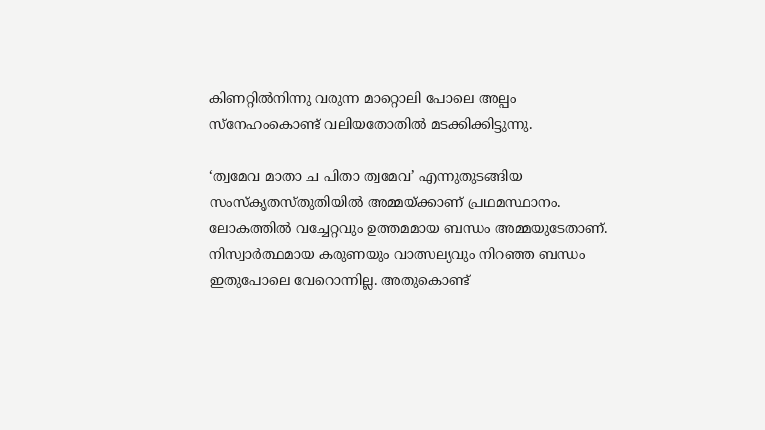കിണറ്റില്‍നിന്നു വരുന്ന മാറ്റൊലി പോലെ അല്പം സ്‌നേഹംകൊണ്ട് വലിയതോതില്‍ മടക്കിക്കിട്ടുന്നു.

‘ത്വമേവ മാതാ ച പിതാ ത്വമേവ’ എന്നുതുടങ്ങിയ സംസ്‌കൃതസ്തുതിയില്‍ അമ്മയ്‌ക്കാണ് പ്രഥമസ്ഥാനം. ലോകത്തില്‍ വച്ചേറ്റവും ഉത്തമമായ ബന്ധം അമ്മയുടേതാണ്. നിസ്വാര്‍ത്ഥമായ കരുണയും വാത്സല്യവും നിറഞ്ഞ ബന്ധം ഇതുപോലെ വേറൊന്നില്ല. അതുകൊണ്ട്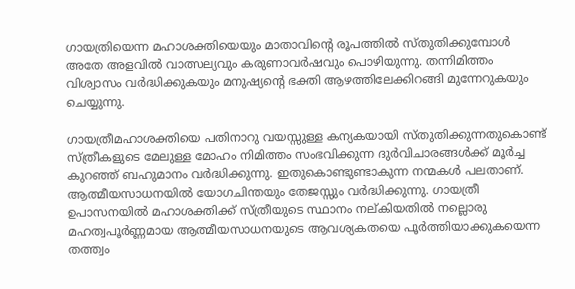ഗായത്രിയെന്ന മഹാശക്തിയെയും മാതാവിന്റെ രൂപത്തില്‍ സ്തുതിക്കുമ്പോള്‍ അതേ അളവില്‍ വാത്സല്യവും കരുണാവര്‍ഷവും പൊഴിയുന്നു. തന്നിമിത്തം വിശ്വാസം വര്‍ദ്ധിക്കുകയും മനുഷ്യന്റെ ഭക്തി ആഴത്തിലേക്കിറങ്ങി മുന്നേറുകയും ചെയ്യുന്നു.

ഗായത്രീമഹാശക്തിയെ പതിനാറു വയസ്സുള്ള കന്യകയായി സ്തുതിക്കുന്നതുകൊണ്ട് സ്ത്രീകളുടെ മേലുള്ള മോഹം നിമിത്തം സംഭവിക്കുന്ന ദുര്‍വിചാരങ്ങള്‍ക്ക് മൂര്‍ച്ച കുറഞ്ഞ് ബഹുമാനം വര്‍ദ്ധിക്കുന്നു. ഇതുകൊണ്ടുണ്ടാകുന്ന നന്മകള്‍ പലതാണ്. ആത്മീയസാധനയില്‍ യോഗചിന്തയും തേജസ്സും വര്‍ദ്ധിക്കുന്നു. ഗായത്രീ ഉപാസനയില്‍ മഹാശക്തിക്ക് സ്ത്രീയുടെ സ്ഥാനം നല്കിയതില്‍ നല്ലൊരു മഹത്വപൂര്‍ണ്ണമായ ആത്മീയസാധനയുടെ ആവശ്യകതയെ പൂര്‍ത്തിയാക്കുകയെന്ന തത്ത്വം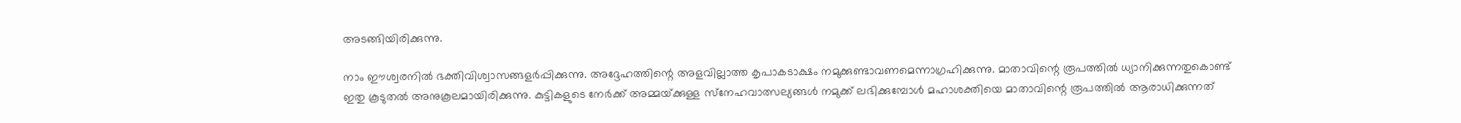അടങ്ങിയിരിക്കുന്നു.

നാം ഈശ്വരനില്‍ ഭക്തിവിശ്വാസങ്ങളര്‍പ്പിക്കുന്നു. അദ്ദേഹത്തിന്റെ അളവില്ലാത്ത കൃപാകടാക്ഷം നമുക്കുണ്ടാവണമെന്നാഗ്രഹിക്കുന്നു. മാതാവിന്റെ രൂപത്തില്‍ ധ്യാനിക്കുന്നതുകൊണ്ട് ഇതു കൂടുതല്‍ അനുകൂലമായിരിക്കുന്നു. കുട്ടികളുടെ നേര്‍ക്ക് അമ്മയ്‌ക്കുള്ള സ്‌നേഹവാത്സല്യങ്ങള്‍ നമുക്ക് ലഭിക്കുമ്പോള്‍ മഹാശക്തിയെ മാതാവിന്റെ രൂപത്തില്‍ ആരാധിക്കുന്നത്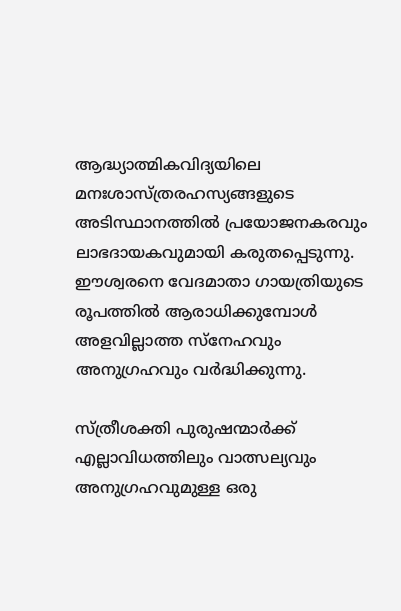ആദ്ധ്യാത്മികവിദ്യയിലെ മനഃശാസ്ത്രരഹസ്യങ്ങളുടെ അടിസ്ഥാനത്തില്‍ പ്രയോജനകരവും ലാഭദായകവുമായി കരുതപ്പെടുന്നു. ഈശ്വരനെ വേദമാതാ ഗായത്രിയുടെ രൂപത്തില്‍ ആരാധിക്കുമ്പോള്‍ അളവില്ലാത്ത സ്‌നേഹവും അനുഗ്രഹവും വര്‍ദ്ധിക്കുന്നു.

സ്ത്രീശക്തി പുരുഷന്മാര്‍ക്ക് എല്ലാവിധത്തിലും വാത്സല്യവും അനുഗ്രഹവുമുള്ള ഒരു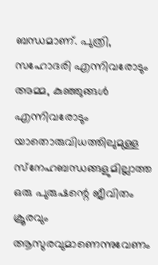ബന്ധമാണ്. പുത്രി, സഹോദരി എന്നിവരോടും അമ്മ, കുഞ്ഞുങ്ങള്‍ എന്നിവരോടും യാതൊരുവിധത്തിലുമുള്ള സ്‌നേഹബന്ധങ്ങളുമില്ലാത്ത ഒരു പുരുഷന്റെ ജീവിതം ക്രൂരവും ആസുരവുമാണെന്നുവേണം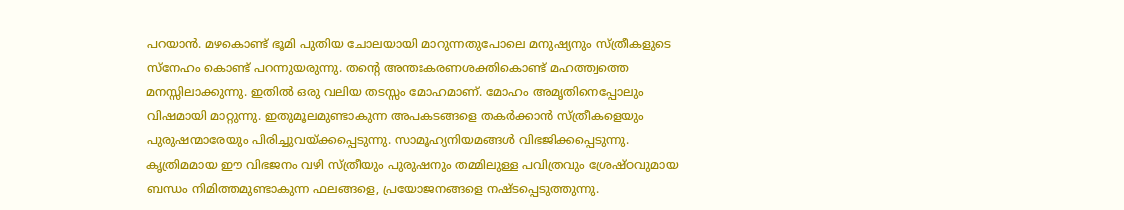പറയാന്‍. മഴകൊണ്ട് ഭൂമി പുതിയ ചോലയായി മാറുന്നതുപോലെ മനുഷ്യനും സ്ത്രീകളുടെ സ്‌നേഹം കൊണ്ട് പറന്നുയരുന്നു. തന്റെ അന്തഃകരണശക്തികൊണ്ട് മഹത്ത്വത്തെ മനസ്സിലാക്കുന്നു. ഇതില്‍ ഒരു വലിയ തടസ്സം മോഹമാണ്. മോഹം അമൃതിനെപ്പോലും വിഷമായി മാറ്റുന്നു. ഇതുമൂലമുണ്ടാകുന്ന അപകടങ്ങളെ തകര്‍ക്കാന്‍ സ്ത്രീകളെയും പുരുഷന്മാരേയും പിരിച്ചുവയ്‌ക്കപ്പെടുന്നു. സാമൂഹ്യനിയമങ്ങള്‍ വിഭജിക്കപ്പെടുന്നു. കൃത്രിമമായ ഈ വിഭജനം വഴി സ്ത്രീയും പുരുഷനും തമ്മിലുള്ള പവിത്രവും ശ്രേഷ്ഠവുമായ ബന്ധം നിമിത്തമുണ്ടാകുന്ന ഫലങ്ങളെ, പ്രയോജനങ്ങളെ നഷ്ടപ്പെടുത്തുന്നു.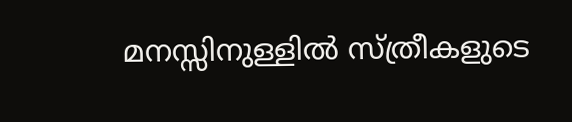മനസ്സിനുള്ളില്‍ സ്ത്രീകളുടെ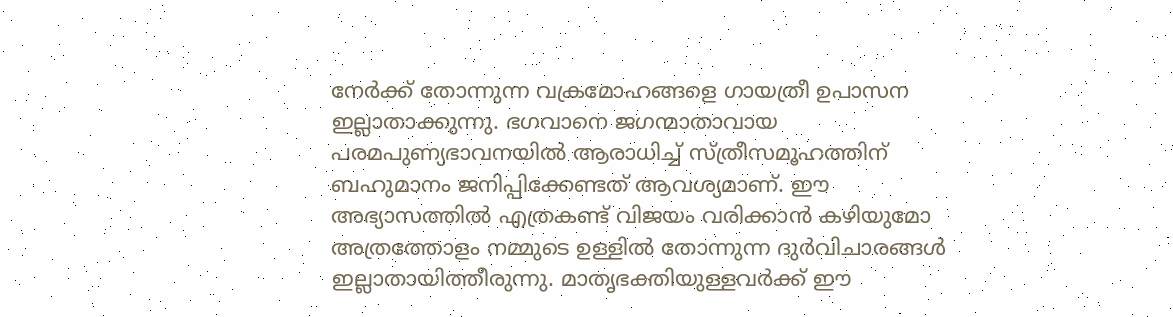നേര്‍ക്ക് തോന്നുന്ന വക്രമോഹങ്ങളെ ഗായത്രീ ഉപാസന ഇല്ലാതാക്കുന്നു. ഭഗവാനെ ജഗന്മാതാവായ പരമപുണ്യഭാവനയില്‍ ആരാധിച്ച് സ്ത്രീസമൂഹത്തിന് ബഹുമാനം ജനിപ്പിക്കേണ്ടത് ആവശ്യമാണ്. ഈ അഭ്യാസത്തില്‍ എത്രകണ്ട് വിജയം വരിക്കാന്‍ കഴിയുമോ അത്രത്തോളം നമ്മുടെ ഉള്ളില്‍ തോന്നുന്ന ദുര്‍വിചാരങ്ങള്‍ ഇല്ലാതായിത്തീരുന്നു. മാതൃഭക്തിയുള്ളവര്‍ക്ക് ഈ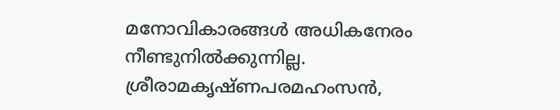മനോവികാരങ്ങള്‍ അധികനേരം നീണ്ടുനില്‍ക്കുന്നില്ല.  ശ്രീരാമകൃഷ്ണപരമഹംസന്‍,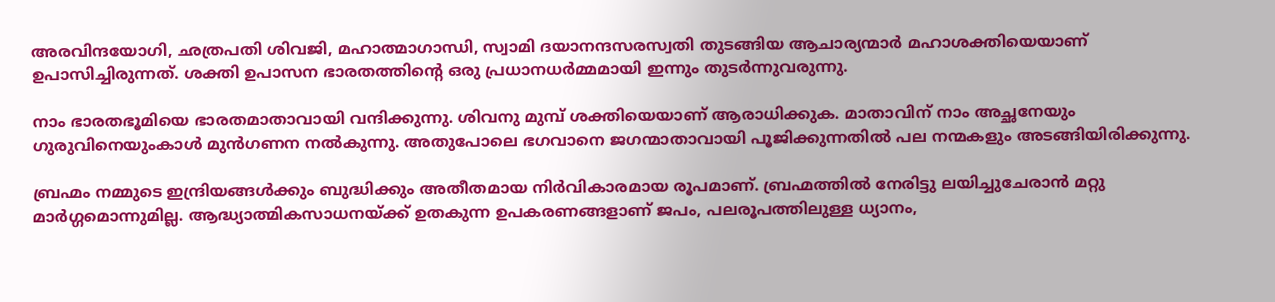അരവിന്ദയോഗി, ഛത്രപതി ശിവജി, മഹാത്മാഗാന്ധി, സ്വാമി ദയാനന്ദസരസ്വതി തുടങ്ങിയ ആചാര്യന്മാര്‍ മഹാശക്തിയെയാണ് ഉപാസിച്ചിരുന്നത്. ശക്തി ഉപാസന ഭാരതത്തിന്റെ ഒരു പ്രധാനധര്‍മ്മമായി ഇന്നും തുടര്‍ന്നുവരുന്നു.

നാം ഭാരതഭൂമിയെ ഭാരതമാതാവായി വന്ദിക്കുന്നു. ശിവനു മുമ്പ് ശക്തിയെയാണ് ആരാധിക്കുക. മാതാവിന് നാം അച്ഛനേയും ഗുരുവിനെയുംകാള്‍ മുന്‍ഗണന നല്‍കുന്നു. അതുപോലെ ഭഗവാനെ ജഗന്മാതാവായി പൂജിക്കുന്നതില്‍ പല നന്മകളും അടങ്ങിയിരിക്കുന്നു.

ബ്രഹ്മം നമ്മുടെ ഇന്ദ്രിയങ്ങള്‍ക്കും ബുദ്ധിക്കും അതീതമായ നിര്‍വികാരമായ രൂപമാണ്. ബ്രഹ്മത്തില്‍ നേരിട്ടു ലയിച്ചുചേരാന്‍ മറ്റു മാര്‍ഗ്ഗമൊന്നുമില്ല. ആദ്ധ്യാത്മികസാധനയ്‌ക്ക് ഉതകുന്ന ഉപകരണങ്ങളാണ് ജപം, പലരൂപത്തിലുള്ള ധ്യാനം,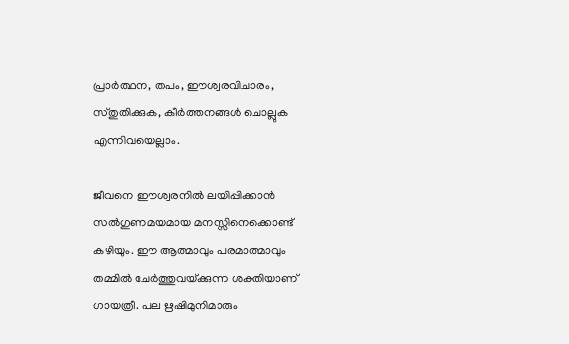പ്രാര്‍ത്ഥന, തപം, ഈശ്വരവിചാരം, സ്തുതിക്കുക, കീര്‍ത്തനങ്ങള്‍ ചൊല്ലുക എന്നിവയെല്ലാം.

ജീവനെ ഈശ്വരനില്‍ ലയിപ്പിക്കാന്‍ സല്‍ഗുണമയമായ മനസ്സിനെക്കൊണ്ട് കഴിയും. ഈ ആത്മാവും പരമാത്മാവും തമ്മില്‍ ചേര്‍ത്തുവയ്‌ക്കുന്ന ശക്തിയാണ് ഗായത്രീ. പല ഋഷിമുനിമാരും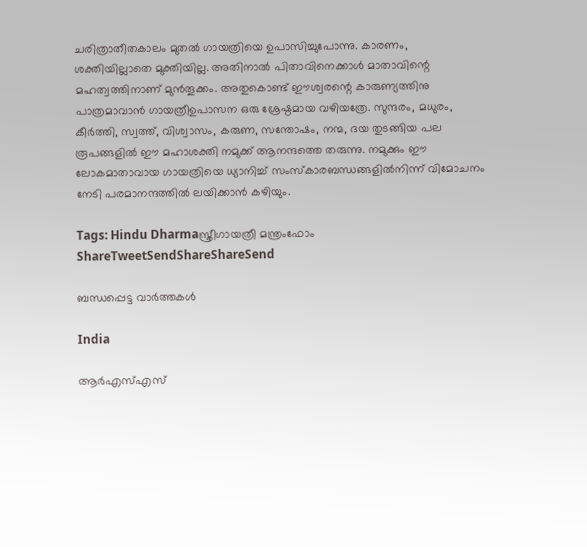ചരിത്രാതീതകാലം മുതല്‍ ഗായത്രിയെ ഉപാസിച്ചുപോന്നു. കാരണം, ശക്തിയില്ലാതെ മുക്തിയില്ല. അതിനാല്‍ പിതാവിനെക്കാള്‍ മാതാവിന്റെ മഹത്വത്തിനാണ് മുന്‍തൂക്കം. അതുകൊണ്ട് ഈശ്വരന്റെ കാരുണ്യത്തിനു പാത്രമാവാന്‍ ഗായത്രീഉപാസന ഒരു ശ്രേഷ്ഠമായ വഴിയത്രേ. സുന്ദരം, മധുരം, കീര്‍ത്തി, സ്വത്ത്, വിശ്വാസം, കരുണ, സന്തോഷം, നന്മ, ദയ തുടങ്ങിയ പല രൂപങ്ങളില്‍ ഈ മഹാശക്തി നമുക്ക് ആനന്ദത്തെ തരുന്നു. നമുക്കും ഈ ലോകമാതാവായ ഗായത്രിയെ ധ്യാനിച്ച് സംസ്‌കാരബന്ധങ്ങളില്‍നിന്ന് വിമോചനം നേടി പരമാനന്ദത്തില്‍ ലയിക്കാന്‍ കഴിയും.

Tags: Hindu Dharmaസ്ത്രീഗായത്രീ മന്ത്രംഫോം
ShareTweetSendShareShareSend

ബന്ധപ്പെട്ട വാര്‍ത്തകള്‍

India

ആർ‌എസ്‌എസ്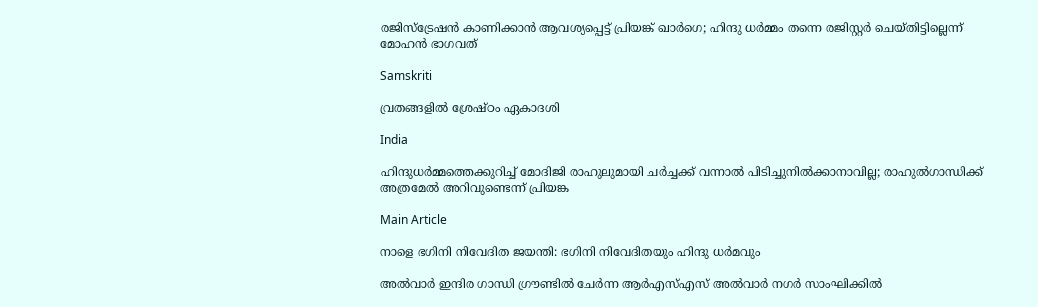രജിസ്ട്രേഷന്‍ കാണിക്കാന്‍ ആവശ്യപ്പെട്ട് പ്രിയങ്ക് ഖാർഗെ; ഹിന്ദു ധര്‍മ്മം തന്നെ രജിസ്റ്റര്‍ ചെയ്തിട്ടില്ലെന്ന് മോഹൻ ഭാഗവത്

Samskriti

വ്രതങ്ങളില്‍ ശ്രേഷ്ഠം ഏകാദശി

India

ഹിന്ദുധര്‍മ്മത്തെക്കുറിച്ച് മോദിജി രാഹുലുമായി ചര്‍ച്ചക്ക് വന്നാല്‍ പിടിച്ചുനില്‍ക്കാനാവില്ല; രാഹുല്‍ഗാന്ധിക്ക് അത്രമേല്‍ അറിവുണ്ടെന്ന് പ്രിയങ്ക

Main Article

നാളെ ഭഗിനി നിവേദിത ജയന്തി: ഭഗിനി നിവേദിതയും ഹിന്ദു ധര്‍മവും

അല്‍വാര്‍ ഇന്ദിര ഗാന്ധി ഗ്രൗണ്ടില്‍ ചേര്‍ന്ന ആര്‍എസ്എസ് അല്‍വാര്‍ നഗര്‍ സാംഘിക്കില്‍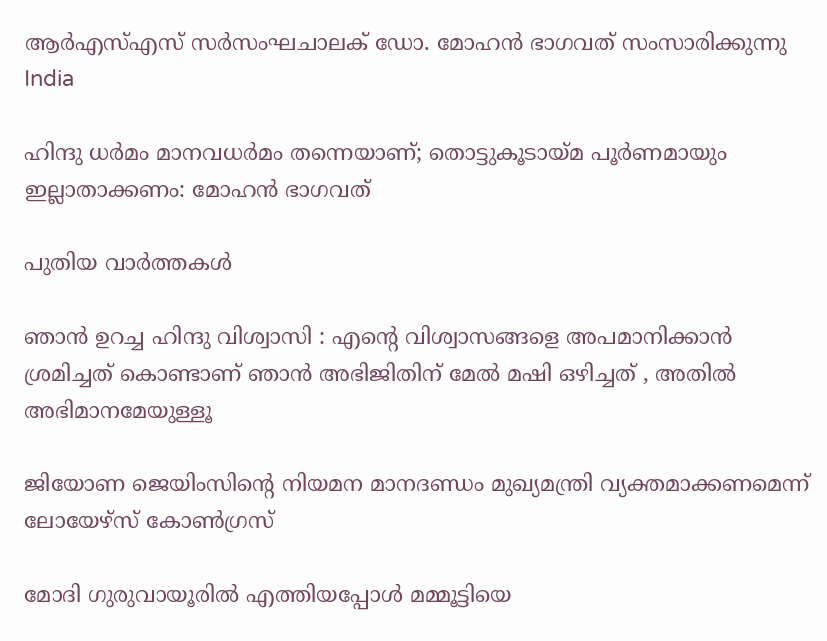ആര്‍എസ്എസ് സര്‍സംഘചാലക് ഡോ. മോഹന്‍ ഭാഗവത് സംസാരിക്കുന്നു
India

ഹിന്ദു ധര്‍മം മാനവധര്‍മം തന്നെയാണ്; തൊട്ടുകൂടായ്‌മ പൂര്‍ണമായും ഇല്ലാതാക്കണം: മോഹന്‍ ഭാഗവത്

പുതിയ വാര്‍ത്തകള്‍

ഞാൻ ഉറച്ച ഹിന്ദു വിശ്വാസി : എന്റെ വിശ്വാസങ്ങളെ അപമാനിക്കാൻ ശ്രമിച്ചത് കൊണ്ടാണ് ഞാൻ അഭിജിതിന് മേൽ മഷി ഒഴിച്ചത് , അതിൽ അഭിമാനമേയുള്ളൂ

ജിയോണ ജെയിംസിന്റെ നിയമന മാനദണ്ഡം മുഖ്യമന്ത്രി വ്യക്തമാക്കണമെന്ന് ലോയേഴ്‌സ് കോണ്‍ഗ്രസ്

മോദി ഗുരുവായൂരില്‍ എത്തിയപ്പോള്‍ മമ്മൂട്ടിയെ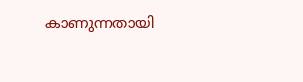കാണുന്നതായി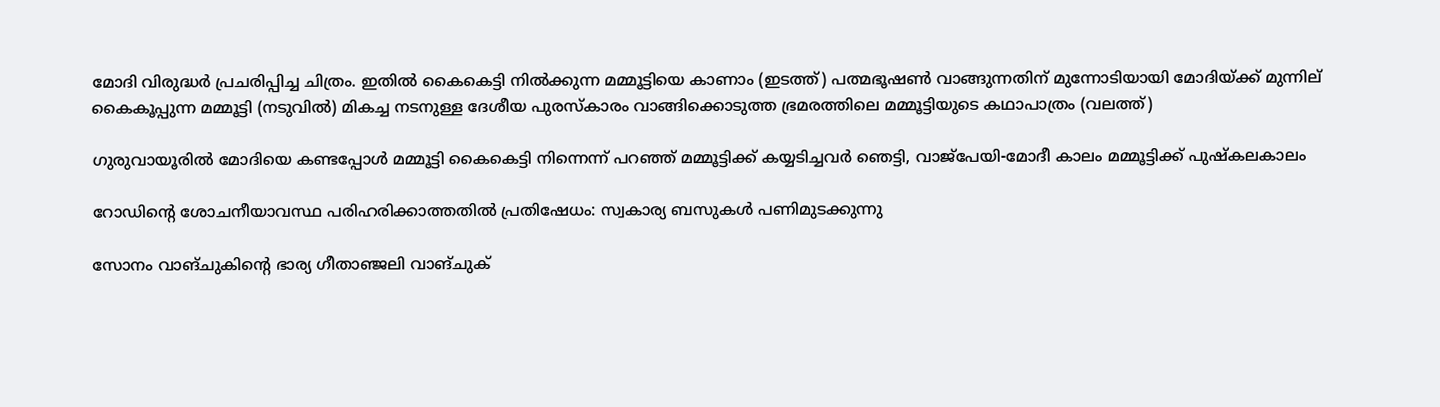മോദി വിരുദ്ധര്‍ പ്രചരിപ്പിച്ച ചിത്രം. ഇതില്‍ കൈകെട്ടി നില്‍ക്കുന്ന മമ്മൂട്ടിയെ കാണാം (ഇടത്ത്) പത്മഭൂഷണ്‍ വാങ്ങുന്നതിന് മുന്നോടിയായി മോദിയ്ക്ക് മുന്നില‍് കൈകൂപ്പുന്ന മമ്മൂട്ടി (നടുവില്‍) മികച്ച നടനുള്ള ദേശീയ പുരസ്കാരം വാങ്ങിക്കൊടുത്ത ഭ്രമരത്തിലെ മമ്മൂട്ടിയുടെ കഥാപാത്രം (വലത്ത്)

ഗുരുവായൂരില്‍ മോദിയെ കണ്ടപ്പോള്‍ മമ്മൂട്ടി കൈകെട്ടി നിന്നെന്ന് പറഞ്ഞ് മമ്മൂട്ടിക്ക് കയ്യടിച്ചവര്‍ ഞെട്ടി, വാജ്പേയി-മോദീ കാലം മമ്മൂട്ടിക്ക് പുഷ്കലകാലം

റോഡിന്റെ ശോചനീയാവസ്ഥ പരിഹരിക്കാത്തതില്‍ പ്രതിഷേധം: സ്വകാര്യ ബസുകള്‍ പണിമുടക്കുന്നു

സോനം വാങ്ചുകിന്‍റെ ഭാര്യ ഗീതാഞ്ജലി വാങ്ചുക്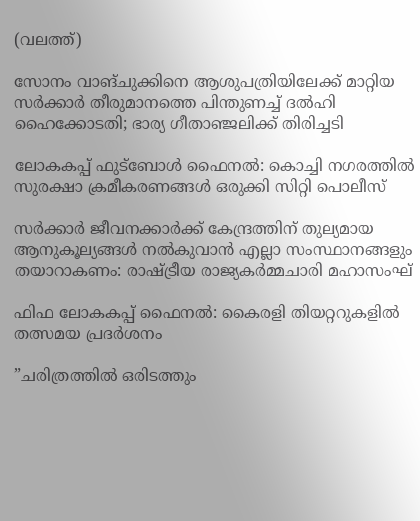(വലത്ത്)

സോനം വാങ്ചുക്കിനെ ആശുപത്രിയിലേക്ക് മാറ്റിയ സര്‍ക്കാര്‍ തീരുമാനത്തെ പിന്തുണച്ച് ദൽഹി ഹൈക്കോടതി; ഭാര്യ ഗീതാഞ്ജലിക്ക് തിരിച്ചടി

ലോകകപ്പ് ഫുട്‌ബോള്‍ ഫൈനല്‍: കൊച്ചി നഗരത്തില്‍ സുരക്ഷാ ക്രമീകരണങ്ങള്‍ ഒരുക്കി സിറ്റി പൊലീസ്

സര്‍ക്കാര്‍ ജീവനക്കാര്‍ക്ക് കേന്ദ്രത്തിന് തുല്യമായ ആനുകൂല്യങ്ങള്‍ നല്‍കുവാന്‍ എല്ലാ സംസ്ഥാനങ്ങളും തയാറാകണം: രാഷ്‌ട്രീയ രാജ്യകര്‍മ്മചാരി മഹാസംഘ്

ഫിഫ ലോകകപ്പ് ഫൈനൽ: കൈരളി തിയറ്ററുകളിൽ തത്സമയ പ്രദർശനം

”ചരിത്രത്തിൽ ഒരിടത്തും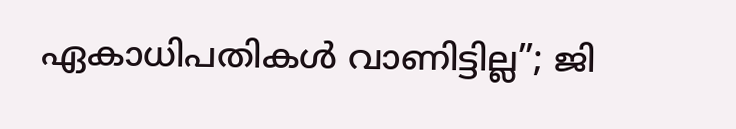ഏകാധിപതികൾ വാണിട്ടില്ല”; ജി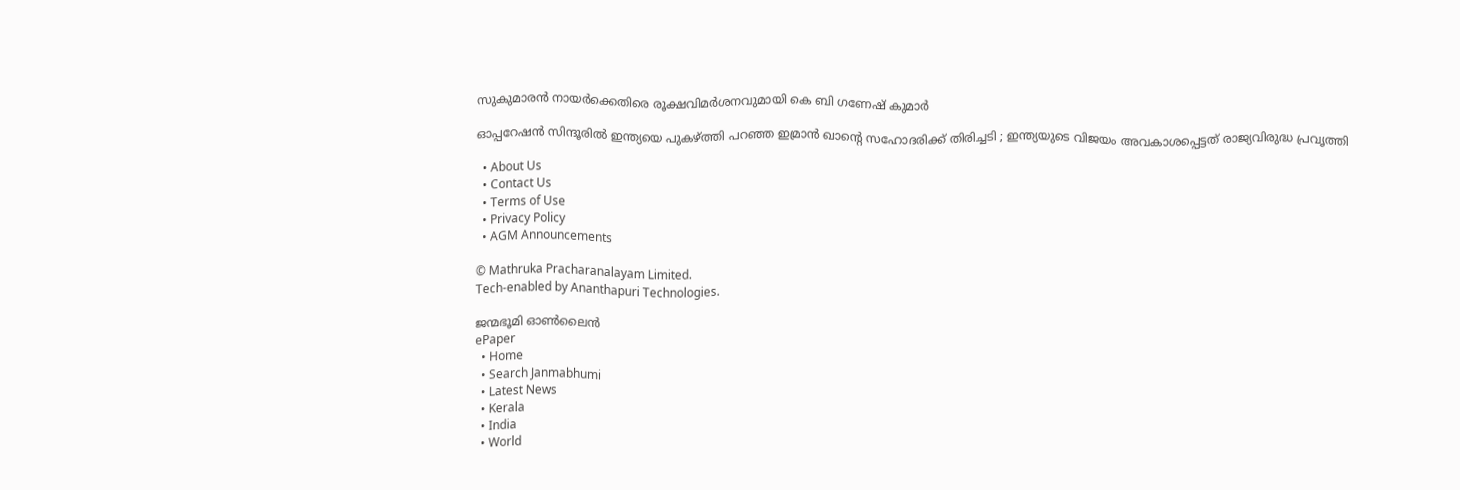സുകുമാരൻ നായർക്കെതിരെ രൂക്ഷവിമർശനവുമായി കെ ബി ഗണേഷ് കുമാർ

ഓപ്പറേഷൻ സിന്ദൂരിൽ ഇന്ത്യയെ പുകഴ്‌ത്തി പറഞ്ഞ ഇമ്രാൻ ഖാന്റെ സഹോദരിക്ക് തിരിച്ചടി ; ഇന്ത്യയുടെ വിജയം അവകാശപ്പെട്ടത് രാജ്യവിരുദ്ധ പ്രവൃത്തി

  • About Us
  • Contact Us
  • Terms of Use
  • Privacy Policy
  • AGM Announcements

© Mathruka Pracharanalayam Limited.
Tech-enabled by Ananthapuri Technologies.

ജന്മഭൂമി ഓണ്‍ലൈന്‍
ePaper
  • Home
  • Search Janmabhumi
  • Latest News
  • Kerala
  • India
  • World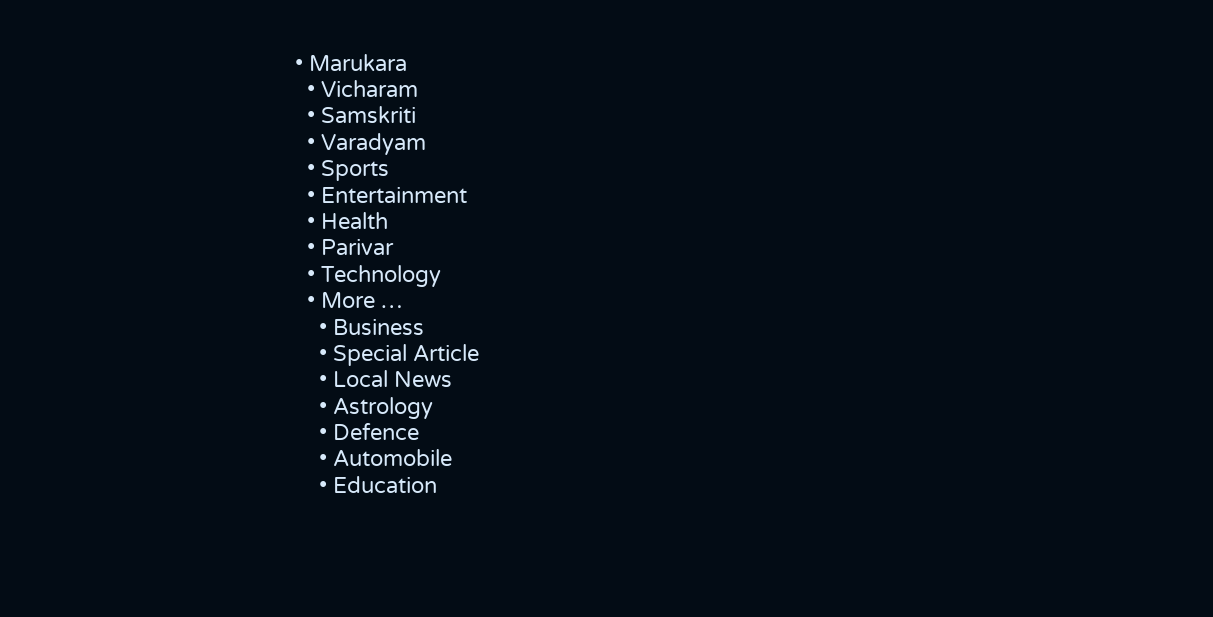• Marukara
  • Vicharam
  • Samskriti
  • Varadyam
  • Sports
  • Entertainment
  • Health
  • Parivar
  • Technology
  • More …
    • Business
    • Special Article
    • Local News
    • Astrology
    • Defence
    • Automobile
    • Education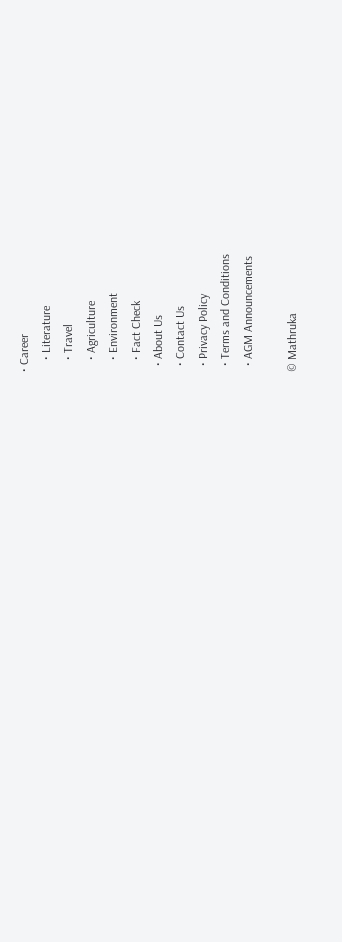• Career
    • Literature
    • Travel
    • Agriculture
    • Environment
    • Fact Check
  • About Us
  • Contact Us
  • Privacy Policy
  • Terms and Conditions
  • AGM Announcements

© Mathruka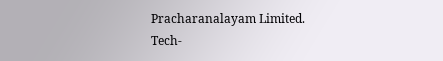Pracharanalayam Limited.
Tech-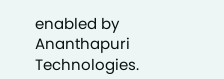enabled by Ananthapuri Technologies.